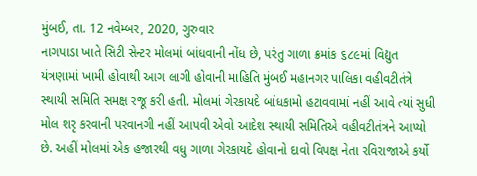મુંબઈ, તા. 12 નવેમ્બર, 2020, ગુરુવાર
નાગપાડા ખાતે સિટી સેન્ટર મોલમાં બાંધવાની નોંધ છે, પરંતુ ગાળા ક્રમાંક ૬૮૯માં વિદ્યુત યંત્રણામાં ખામી હોવાથી આગ લાગી હોવાની માહિતિ મુંબઈ મહાનગર પાલિકા વહીવટીતંત્રે સ્થાયી સમિતિ સમક્ષ રજૂ કરી હતી. મોલમાં ગેરકાયદે બાંધકામો હટાવવામાં નહીં આવે ત્યાં સુધી મોલ શરૃ કરવાની પરવાનગી નહીં આપવી એવો આદેશ સ્થાયી સમિતિએ વહીવટીતંત્રને આપ્યો છે. અહીં મોલમાં એક હજારથી વધુ ગાળા ગેરકાયદે હોવાનો દાવો વિપક્ષ નેતા રવિરાજાએ કર્યો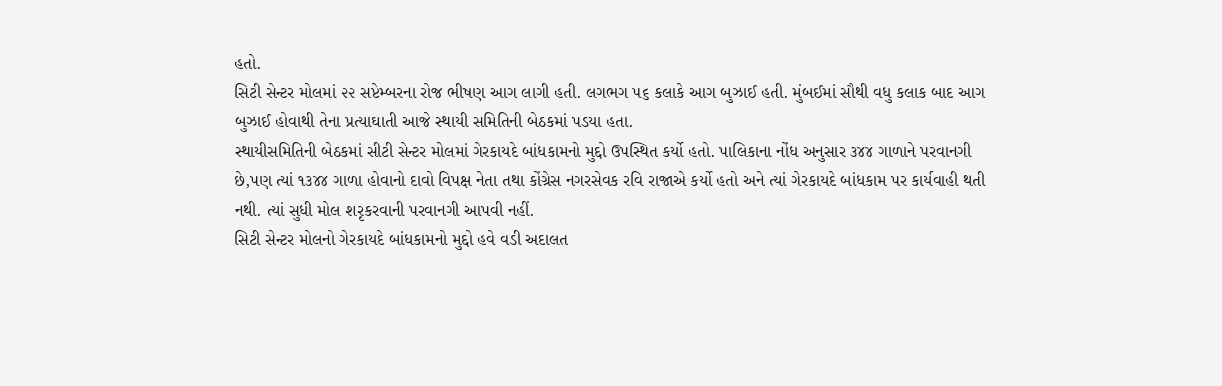હતો.
સિટી સેન્ટર મોલમાં ૨૨ સપ્ટેમ્બરના રોજ ભીષણ આગ લાગી હતી. લગભગ ૫૬ કલાકે આગ બુઝાઈ હતી. મુંબઈમાં સૌથી વધુ કલાક બાદ આગ બુઝાઈ હોવાથી તેના પ્રત્યાઘાતી આજે સ્થાયી સમિતિની બેઠકમાં પડયા હતા.
સ્થાયીસમિતિની બેઠકમાં સીટી સેન્ટર મોલમાં ગેરકાયદે બાંધકામનો મુદ્દો ઉપસ્થિત કર્યો હતો. પાલિકાના નોંધ અનુસાર ૩૪૪ ગાળાને પરવાનગી છે,પણ ત્યાં ૧૩૪૪ ગાળા હોવાનો દાવો વિપક્ષ નેતા તથા કોંગ્રેસ નગરસેવક રવિ રાજાએ કર્યો હતો અને ત્યાં ગેરકાયદે બાંધકામ પર કાર્યવાહી થતી નથી. ત્યાં સુધી મોલ શરૃકરવાની પરવાનગી આપવી નહીં.
સિટી સેન્ટર મોલનો ગેરકાયદે બાંધકામનો મુદ્દો હવે વડી અદાલત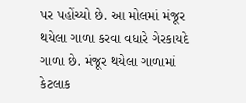પર પહોંચ્યો છે. આ મોલમાં મંજૂર થયેલા ગાળા કરવા વધારે ગેરકાયદે ગાળા છે. મંજૂર થયેલા ગાળામાં કેટલાક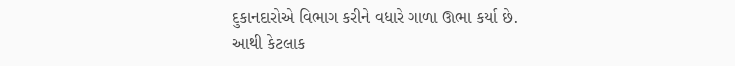દુકાનદારોએ વિભાગ કરીને વધારે ગાળા ઊભા કર્યા છે. આથી કેટલાક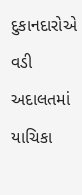દુકાનદારોએ વડી અદાલતમાં યાચિકા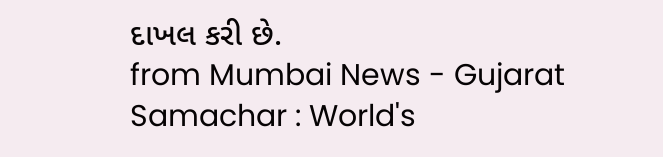દાખલ કરી છે.
from Mumbai News - Gujarat Samachar : World's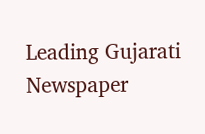Leading Gujarati Newspaper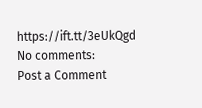https://ift.tt/3eUkQgd
No comments:
Post a Comment